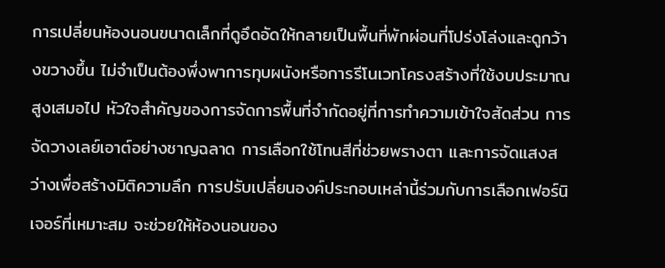การเปลี่ยนห้องนอนขนาดเล็กที่ดูอึดอัดให้กลายเป็นพื้นที่พักผ่อนที่โปร่งโล่งและดูกว้างขวางขึ้น ไม่จำเป็นต้องพึ่งพาการทุบผนังหรือการรีโนเวทโครงสร้างที่ใช้งบประมาณสูงเสมอไป หัวใจสำคัญของการจัดการพื้นที่จำกัดอยู่ที่การทำความเข้าใจสัดส่วน การจัดวางเลย์เอาต์อย่างชาญฉลาด การเลือกใช้โทนสีที่ช่วยพรางตา และการจัดแสงสว่างเพื่อสร้างมิติความลึก การปรับเปลี่ยนองค์ประกอบเหล่านี้ร่วมกับการเลือกเฟอร์นิเจอร์ที่เหมาะสม จะช่วยให้ห้องนอนของ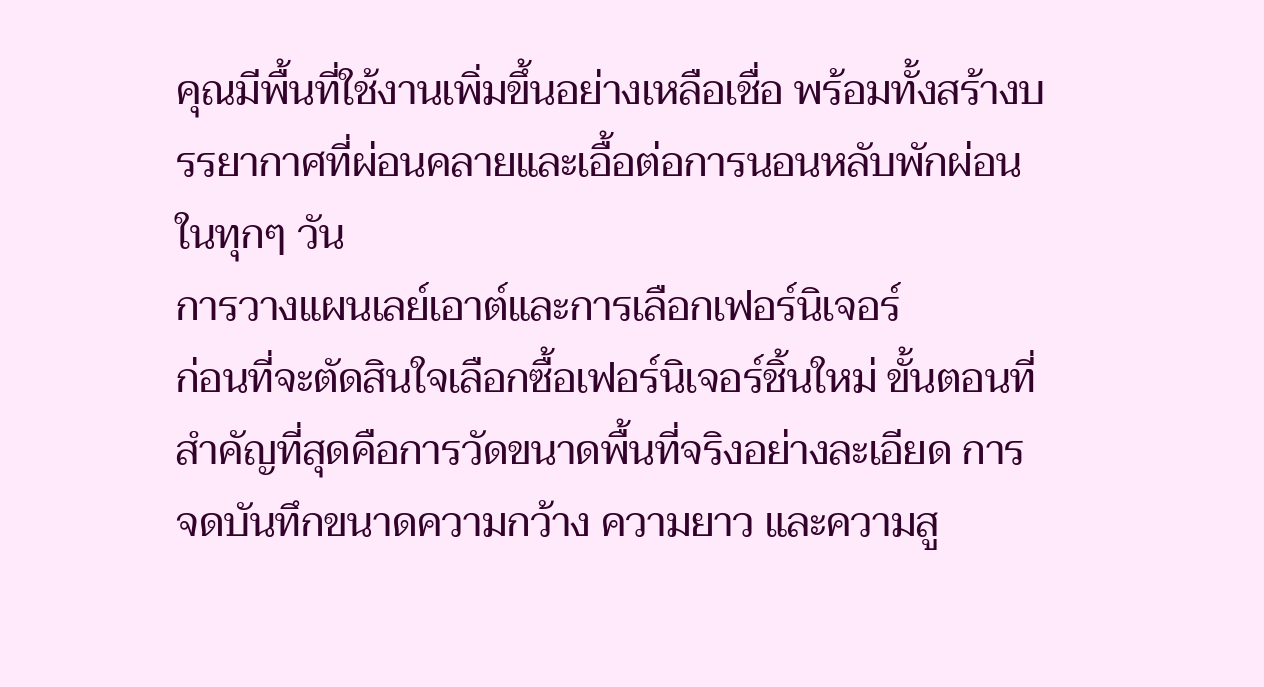คุณมีพื้นที่ใช้งานเพิ่มขึ้นอย่างเหลือเชื่อ พร้อมทั้งสร้างบรรยากาศที่ผ่อนคลายและเอื้อต่อการนอนหลับพักผ่อนในทุกๆ วัน
การวางแผนเลย์เอาต์และการเลือกเฟอร์นิเจอร์
ก่อนที่จะตัดสินใจเลือกซื้อเฟอร์นิเจอร์ชิ้นใหม่ ขั้นตอนที่สำคัญที่สุดคือการวัดขนาดพื้นที่จริงอย่างละเอียด การจดบันทึกขนาดความกว้าง ความยาว และความสู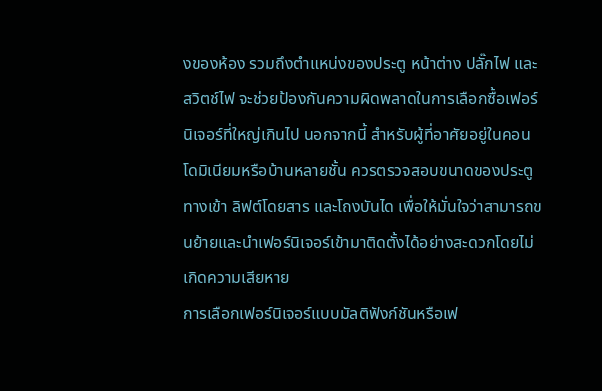งของห้อง รวมถึงตำแหน่งของประตู หน้าต่าง ปลั๊กไฟ และสวิตช์ไฟ จะช่วยป้องกันความผิดพลาดในการเลือกซื้อเฟอร์นิเจอร์ที่ใหญ่เกินไป นอกจากนี้ สำหรับผู้ที่อาศัยอยู่ในคอนโดมิเนียมหรือบ้านหลายชั้น ควรตรวจสอบขนาดของประตูทางเข้า ลิฟต์โดยสาร และโถงบันได เพื่อให้มั่นใจว่าสามารถขนย้ายและนำเฟอร์นิเจอร์เข้ามาติดตั้งได้อย่างสะดวกโดยไม่เกิดความเสียหาย
การเลือกเฟอร์นิเจอร์แบบมัลติฟังก์ชันหรือเฟ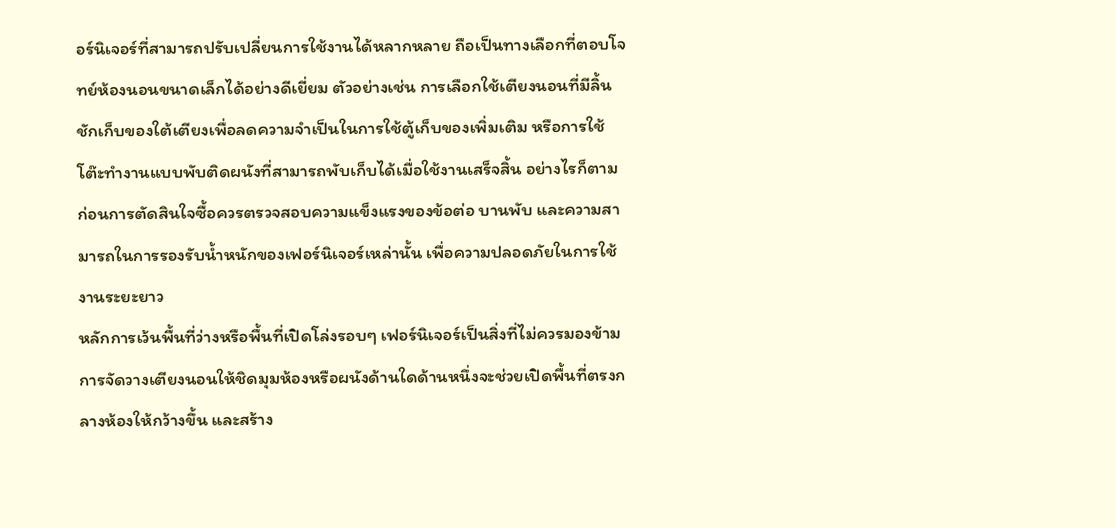อร์นิเจอร์ที่สามารถปรับเปลี่ยนการใช้งานได้หลากหลาย ถือเป็นทางเลือกที่ตอบโจทย์ห้องนอนขนาดเล็กได้อย่างดีเยี่ยม ตัวอย่างเช่น การเลือกใช้เตียงนอนที่มีลิ้นชักเก็บของใต้เตียงเพื่อลดความจำเป็นในการใช้ตู้เก็บของเพิ่มเติม หรือการใช้โต๊ะทำงานแบบพับติดผนังที่สามารถพับเก็บได้เมื่อใช้งานเสร็จสิ้น อย่างไรก็ตาม ก่อนการตัดสินใจซื้อควรตรวจสอบความแข็งแรงของข้อต่อ บานพับ และความสามารถในการรองรับน้ำหนักของเฟอร์นิเจอร์เหล่านั้น เพื่อความปลอดภัยในการใช้งานระยะยาว
หลักการเว้นพื้นที่ว่างหรือพื้นที่เปิดโล่งรอบๆ เฟอร์นิเจอร์เป็นสิ่งที่ไม่ควรมองข้าม การจัดวางเตียงนอนให้ชิดมุมห้องหรือผนังด้านใดด้านหนึ่งจะช่วยเปิดพื้นที่ตรงกลางห้องให้กว้างขึ้น และสร้าง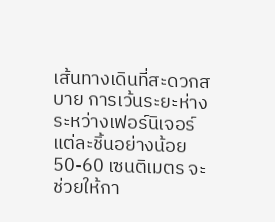เส้นทางเดินที่สะดวกสบาย การเว้นระยะห่างระหว่างเฟอร์นิเจอร์แต่ละชิ้นอย่างน้อย 50-60 เซนติเมตร จะช่วยให้กา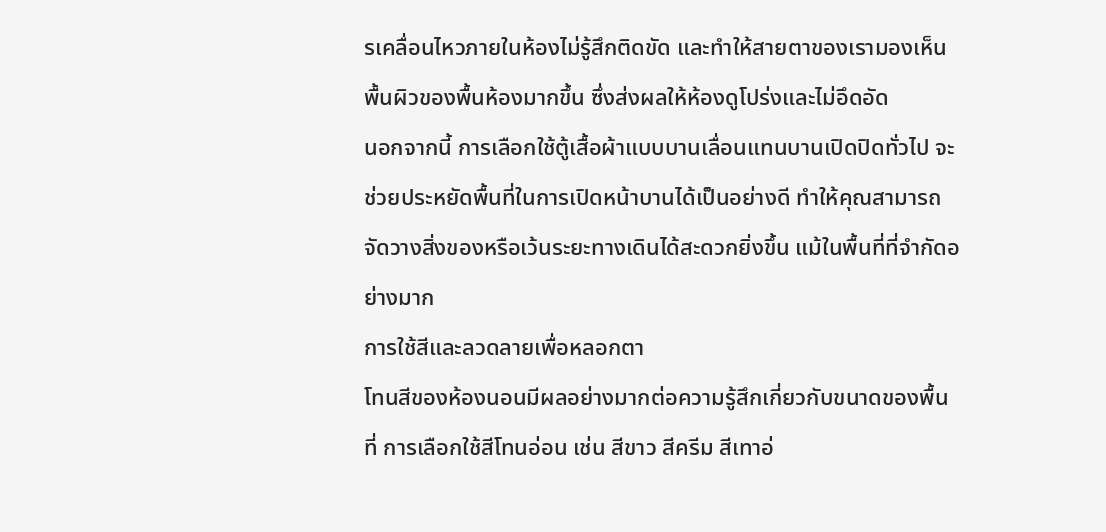รเคลื่อนไหวภายในห้องไม่รู้สึกติดขัด และทำให้สายตาของเรามองเห็นพื้นผิวของพื้นห้องมากขึ้น ซึ่งส่งผลให้ห้องดูโปร่งและไม่อึดอัด
นอกจากนี้ การเลือกใช้ตู้เสื้อผ้าแบบบานเลื่อนแทนบานเปิดปิดทั่วไป จะช่วยประหยัดพื้นที่ในการเปิดหน้าบานได้เป็นอย่างดี ทำให้คุณสามารถจัดวางสิ่งของหรือเว้นระยะทางเดินได้สะดวกยิ่งขึ้น แม้ในพื้นที่ที่จำกัดอย่างมาก
การใช้สีและลวดลายเพื่อหลอกตา
โทนสีของห้องนอนมีผลอย่างมากต่อความรู้สึกเกี่ยวกับขนาดของพื้นที่ การเลือกใช้สีโทนอ่อน เช่น สีขาว สีครีม สีเทาอ่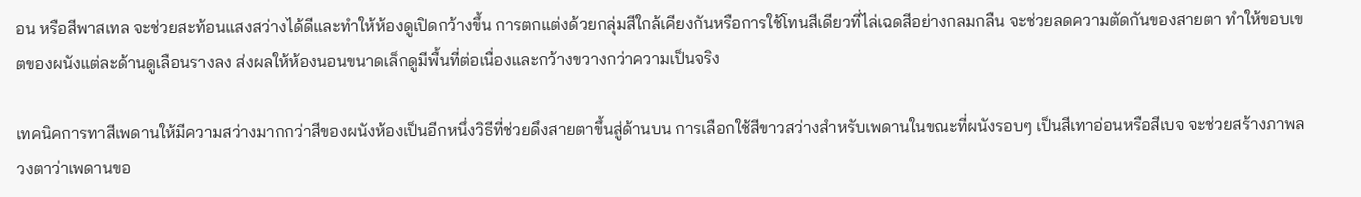อน หรือสีพาสเทล จะช่วยสะท้อนแสงสว่างได้ดีและทำให้ห้องดูเปิดกว้างขึ้น การตกแต่งด้วยกลุ่มสีใกล้เคียงกันหรือการใช้โทนสีเดียวที่ไล่เฉดสีอย่างกลมกลืน จะช่วยลดความตัดกันของสายตา ทำให้ขอบเขตของผนังแต่ละด้านดูเลือนรางลง ส่งผลให้ห้องนอนขนาดเล็กดูมีพื้นที่ต่อเนื่องและกว้างขวางกว่าความเป็นจริง

เทคนิคการทาสีเพดานให้มีความสว่างมากกว่าสีของผนังห้องเป็นอีกหนึ่งวิธีที่ช่วยดึงสายตาขึ้นสู่ด้านบน การเลือกใช้สีขาวสว่างสำหรับเพดานในขณะที่ผนังรอบๆ เป็นสีเทาอ่อนหรือสีเบจ จะช่วยสร้างภาพลวงตาว่าเพดานขอ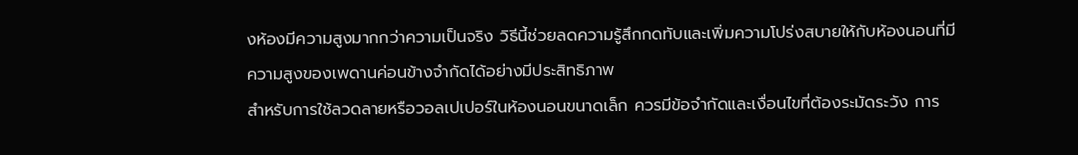งห้องมีความสูงมากกว่าความเป็นจริง วิธีนี้ช่วยลดความรู้สึกกดทับและเพิ่มความโปร่งสบายให้กับห้องนอนที่มีความสูงของเพดานค่อนข้างจำกัดได้อย่างมีประสิทธิภาพ
สำหรับการใช้ลวดลายหรือวอลเปเปอร์ในห้องนอนขนาดเล็ก ควรมีข้อจำกัดและเงื่อนไขที่ต้องระมัดระวัง การ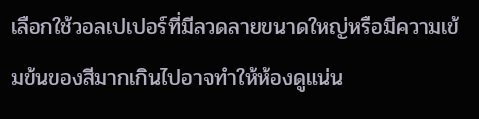เลือกใช้วอลเปเปอร์ที่มีลวดลายขนาดใหญ่หรือมีความเข้มข้นของสีมากเกินไปอาจทำให้ห้องดูแน่น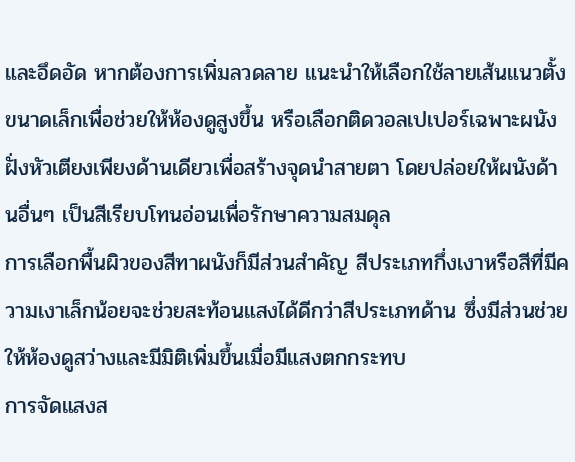และอึดอัด หากต้องการเพิ่มลวดลาย แนะนำให้เลือกใช้ลายเส้นแนวตั้งขนาดเล็กเพื่อช่วยให้ห้องดูสูงขึ้น หรือเลือกติดวอลเปเปอร์เฉพาะผนังฝั่งหัวเตียงเพียงด้านเดียวเพื่อสร้างจุดนำสายตา โดยปล่อยให้ผนังด้านอื่นๆ เป็นสีเรียบโทนอ่อนเพื่อรักษาความสมดุล
การเลือกพื้นผิวของสีทาผนังก็มีส่วนสำคัญ สีประเภทกึ่งเงาหรือสีที่มีความเงาเล็กน้อยจะช่วยสะท้อนแสงได้ดีกว่าสีประเภทด้าน ซึ่งมีส่วนช่วยให้ห้องดูสว่างและมีมิติเพิ่มขึ้นเมื่อมีแสงตกกระทบ
การจัดแสงส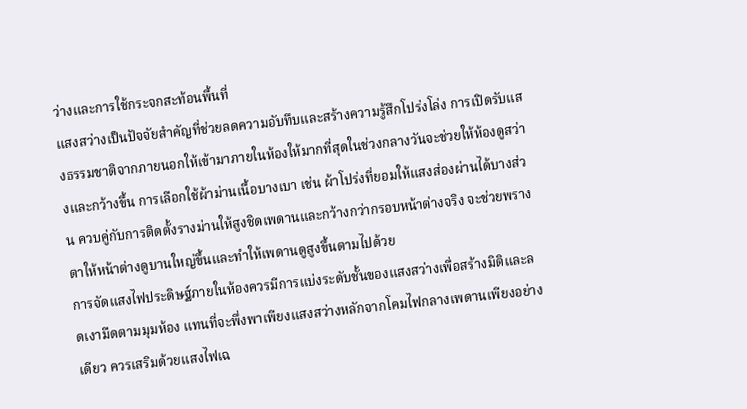ว่างและการใช้กระจกสะท้อนพื้นที่
แสงสว่างเป็นปัจจัยสำคัญที่ช่วยลดความอับทึบและสร้างความรู้สึกโปร่งโล่ง การเปิดรับแสงธรรมชาติจากภายนอกให้เข้ามาภายในห้องให้มากที่สุดในช่วงกลางวันจะช่วยให้ห้องดูสว่างและกว้างขึ้น การเลือกใช้ผ้าม่านเนื้อบางเบา เช่น ผ้าโปร่งที่ยอมให้แสงส่องผ่านได้บางส่วน ควบคู่กับการติดตั้งรางม่านให้สูงชิดเพดานและกว้างกว่ากรอบหน้าต่างจริง จะช่วยพรางตาให้หน้าต่างดูบานใหญ่ขึ้นและทำให้เพดานดูสูงขึ้นตามไปด้วย
การจัดแสงไฟประดิษฐ์ภายในห้องควรมีการแบ่งระดับชั้นของแสงสว่างเพื่อสร้างมิติและลดเงามืดตามมุมห้อง แทนที่จะพึ่งพาเพียงแสงสว่างหลักจากโคมไฟกลางเพดานเพียงอย่างเดียว ควรเสริมด้วยแสงไฟเฉ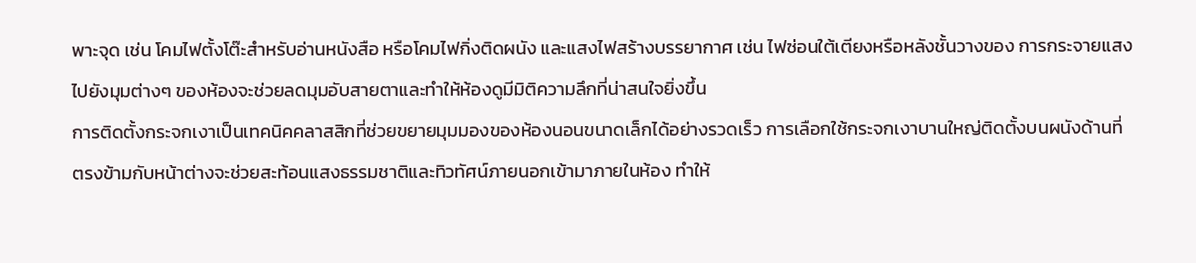พาะจุด เช่น โคมไฟตั้งโต๊ะสำหรับอ่านหนังสือ หรือโคมไฟกิ่งติดผนัง และแสงไฟสร้างบรรยากาศ เช่น ไฟซ่อนใต้เตียงหรือหลังชั้นวางของ การกระจายแสงไปยังมุมต่างๆ ของห้องจะช่วยลดมุมอับสายตาและทำให้ห้องดูมีมิติความลึกที่น่าสนใจยิ่งขึ้น
การติดตั้งกระจกเงาเป็นเทคนิคคลาสสิกที่ช่วยขยายมุมมองของห้องนอนขนาดเล็กได้อย่างรวดเร็ว การเลือกใช้กระจกเงาบานใหญ่ติดตั้งบนผนังด้านที่ตรงข้ามกับหน้าต่างจะช่วยสะท้อนแสงธรรมชาติและทิวทัศน์ภายนอกเข้ามาภายในห้อง ทำให้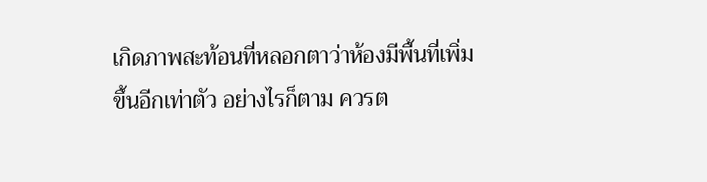เกิดภาพสะท้อนที่หลอกตาว่าห้องมีพื้นที่เพิ่มขึ้นอีกเท่าตัว อย่างไรก็ตาม ควรต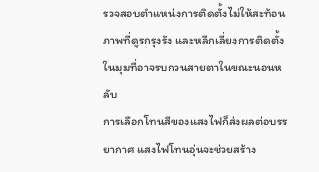รวจสอบตำแหน่งการติดตั้งไม่ให้สะท้อนภาพที่ดูรกรุงรัง และหลีกเลี่ยงการติดตั้งในมุมที่อาจรบกวนสายตาในขณะนอนหลับ
การเลือกโทนสีของแสงไฟก็ส่งผลต่อบรรยากาศ แสงไฟโทนอุ่นจะช่วยสร้าง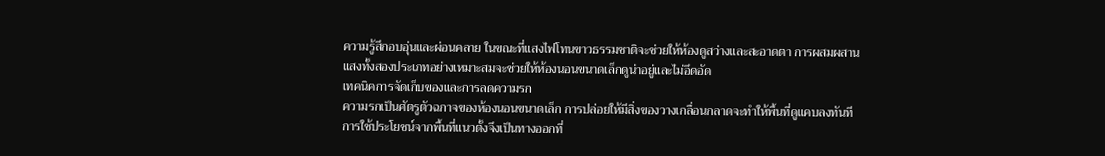ความรู้สึกอบอุ่นและผ่อนคลาย ในขณะที่แสงไฟโทนขาวธรรมชาติจะช่วยให้ห้องดูสว่างและสะอาดตา การผสมผสานแสงทั้งสองประเภทอย่างเหมาะสมจะช่วยให้ห้องนอนขนาดเล็กดูน่าอยู่และไม่อึดอัด
เทคนิคการจัดเก็บของและการลดความรก
ความรกเป็นศัตรูตัวฉกาจของห้องนอนขนาดเล็ก การปล่อยให้มีสิ่งของวางเกลื่อนกลาดจะทำให้พื้นที่ดูแคบลงทันที การใช้ประโยชน์จากพื้นที่แนวตั้งจึงเป็นทางออกที่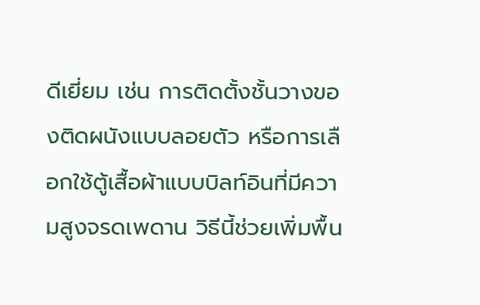ดีเยี่ยม เช่น การติดตั้งชั้นวางของติดผนังแบบลอยตัว หรือการเลือกใช้ตู้เสื้อผ้าแบบบิลท์อินที่มีความสูงจรดเพดาน วิธีนี้ช่วยเพิ่มพื้น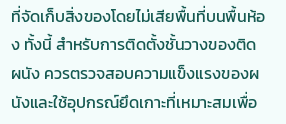ที่จัดเก็บสิ่งของโดยไม่เสียพื้นที่บนพื้นห้อง ทั้งนี้ สำหรับการติดตั้งชั้นวางของติดผนัง ควรตรวจสอบความแข็งแรงของผนังและใช้อุปกรณ์ยึดเกาะที่เหมาะสมเพื่อ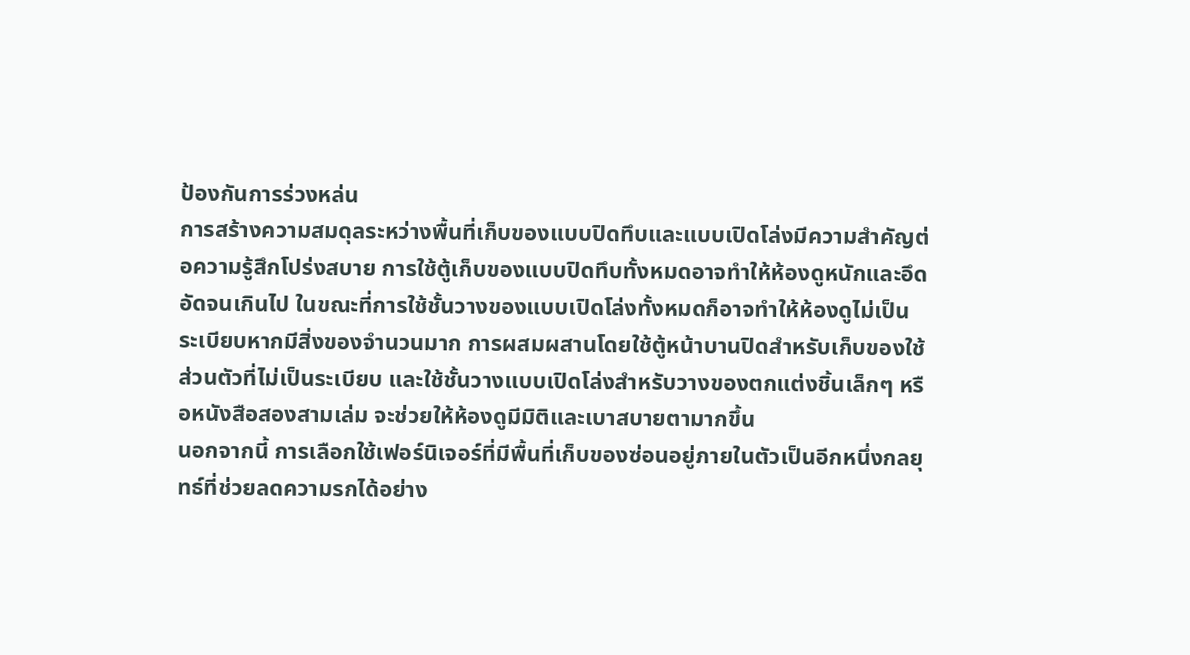ป้องกันการร่วงหล่น
การสร้างความสมดุลระหว่างพื้นที่เก็บของแบบปิดทึบและแบบเปิดโล่งมีความสำคัญต่อความรู้สึกโปร่งสบาย การใช้ตู้เก็บของแบบปิดทึบทั้งหมดอาจทำให้ห้องดูหนักและอึดอัดจนเกินไป ในขณะที่การใช้ชั้นวางของแบบเปิดโล่งทั้งหมดก็อาจทำให้ห้องดูไม่เป็นระเบียบหากมีสิ่งของจำนวนมาก การผสมผสานโดยใช้ตู้หน้าบานปิดสำหรับเก็บของใช้ส่วนตัวที่ไม่เป็นระเบียบ และใช้ชั้นวางแบบเปิดโล่งสำหรับวางของตกแต่งชิ้นเล็กๆ หรือหนังสือสองสามเล่ม จะช่วยให้ห้องดูมีมิติและเบาสบายตามากขึ้น
นอกจากนี้ การเลือกใช้เฟอร์นิเจอร์ที่มีพื้นที่เก็บของซ่อนอยู่ภายในตัวเป็นอีกหนึ่งกลยุทธ์ที่ช่วยลดความรกได้อย่าง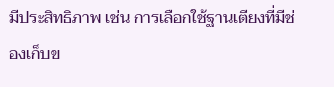มีประสิทธิภาพ เช่น การเลือกใช้ฐานเตียงที่มีช่องเก็บข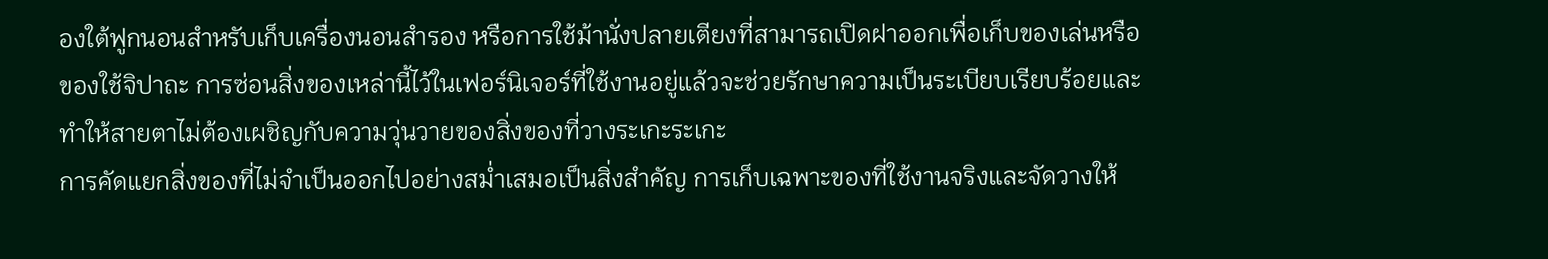องใต้ฟูกนอนสำหรับเก็บเครื่องนอนสำรอง หรือการใช้ม้านั่งปลายเตียงที่สามารถเปิดฝาออกเพื่อเก็บของเล่นหรือของใช้จิปาถะ การซ่อนสิ่งของเหล่านี้ไว้ในเฟอร์นิเจอร์ที่ใช้งานอยู่แล้วจะช่วยรักษาความเป็นระเบียบเรียบร้อยและทำให้สายตาไม่ต้องเผชิญกับความวุ่นวายของสิ่งของที่วางระเกะระเกะ
การคัดแยกสิ่งของที่ไม่จำเป็นออกไปอย่างสม่ำเสมอเป็นสิ่งสำคัญ การเก็บเฉพาะของที่ใช้งานจริงและจัดวางให้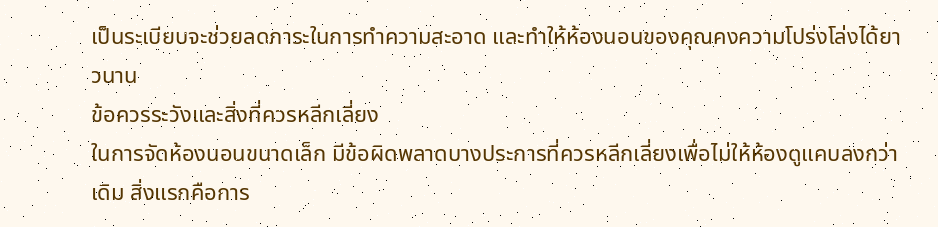เป็นระเบียบจะช่วยลดภาระในการทำความสะอาด และทำให้ห้องนอนของคุณคงความโปร่งโล่งได้ยาวนาน
ข้อควรระวังและสิ่งที่ควรหลีกเลี่ยง
ในการจัดห้องนอนขนาดเล็ก มีข้อผิดพลาดบางประการที่ควรหลีกเลี่ยงเพื่อไม่ให้ห้องดูแคบลงกว่าเดิม สิ่งแรกคือการ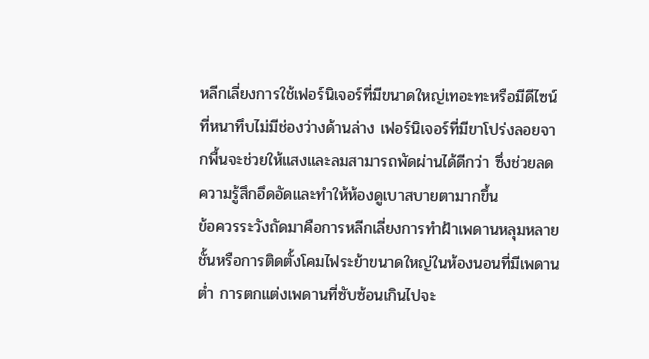หลีกเลี่ยงการใช้เฟอร์นิเจอร์ที่มีขนาดใหญ่เทอะทะหรือมีดีไซน์ที่หนาทึบไม่มีช่องว่างด้านล่าง เฟอร์นิเจอร์ที่มีขาโปร่งลอยจากพื้นจะช่วยให้แสงและลมสามารถพัดผ่านได้ดีกว่า ซึ่งช่วยลดความรู้สึกอึดอัดและทำให้ห้องดูเบาสบายตามากขึ้น
ข้อควรระวังถัดมาคือการหลีกเลี่ยงการทำฝ้าเพดานหลุมหลายชั้นหรือการติดตั้งโคมไฟระย้าขนาดใหญ่ในห้องนอนที่มีเพดานต่ำ การตกแต่งเพดานที่ซับซ้อนเกินไปจะ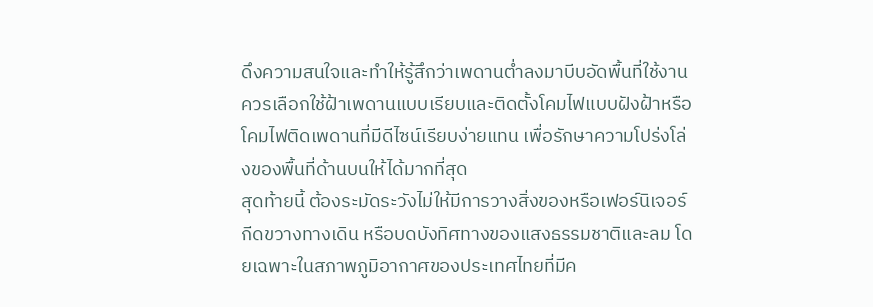ดึงความสนใจและทำให้รู้สึกว่าเพดานต่ำลงมาบีบอัดพื้นที่ใช้งาน ควรเลือกใช้ฝ้าเพดานแบบเรียบและติดตั้งโคมไฟแบบฝังฝ้าหรือโคมไฟติดเพดานที่มีดีไซน์เรียบง่ายแทน เพื่อรักษาความโปร่งโล่งของพื้นที่ด้านบนให้ได้มากที่สุด
สุดท้ายนี้ ต้องระมัดระวังไม่ให้มีการวางสิ่งของหรือเฟอร์นิเจอร์กีดขวางทางเดิน หรือบดบังทิศทางของแสงธรรมชาติและลม โดยเฉพาะในสภาพภูมิอากาศของประเทศไทยที่มีค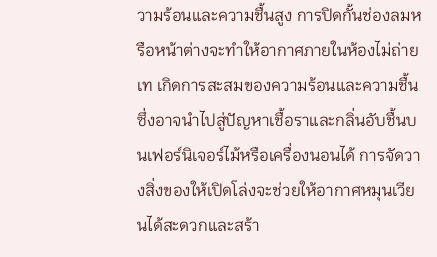วามร้อนและความชื้นสูง การปิดกั้นช่องลมหรือหน้าต่างจะทำให้อากาศภายในห้องไม่ถ่ายเท เกิดการสะสมของความร้อนและความชื้น ซึ่งอาจนำไปสู่ปัญหาเชื้อราและกลิ่นอับชื้นบนเฟอร์นิเจอร์ไม้หรือเครื่องนอนได้ การจัดวางสิ่งของให้เปิดโล่งจะช่วยให้อากาศหมุนเวียนได้สะดวกและสร้า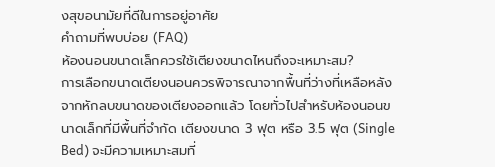งสุขอนามัยที่ดีในการอยู่อาศัย
คำถามที่พบบ่อย (FAQ)
ห้องนอนขนาดเล็กควรใช้เตียงขนาดไหนถึงจะเหมาะสม?
การเลือกขนาดเตียงนอนควรพิจารณาจากพื้นที่ว่างที่เหลือหลังจากหักลบขนาดของเตียงออกแล้ว โดยทั่วไปสำหรับห้องนอนขนาดเล็กที่มีพื้นที่จำกัด เตียงขนาด 3 ฟุต หรือ 3.5 ฟุต (Single Bed) จะมีความเหมาะสมที่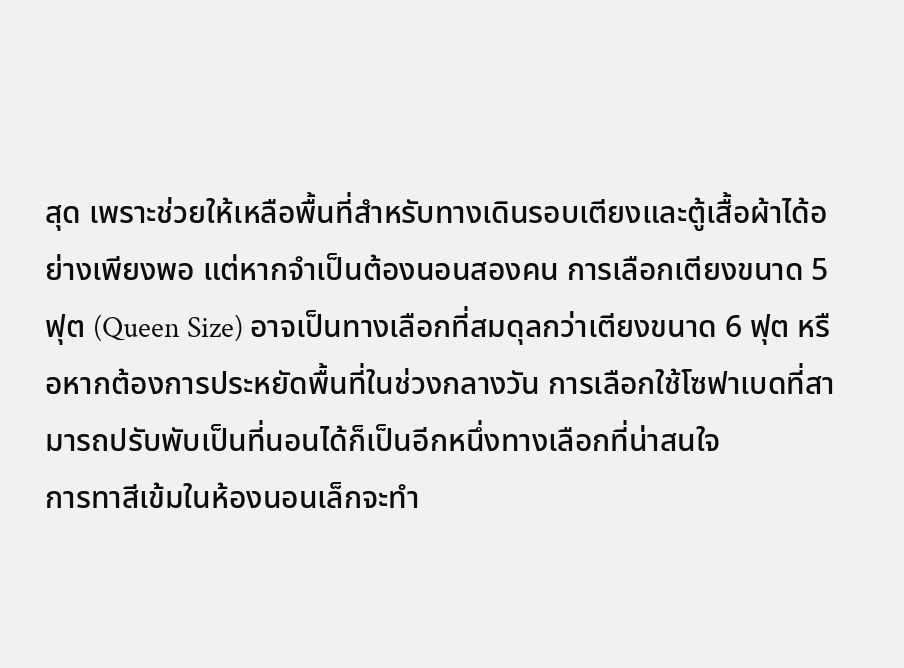สุด เพราะช่วยให้เหลือพื้นที่สำหรับทางเดินรอบเตียงและตู้เสื้อผ้าได้อย่างเพียงพอ แต่หากจำเป็นต้องนอนสองคน การเลือกเตียงขนาด 5 ฟุต (Queen Size) อาจเป็นทางเลือกที่สมดุลกว่าเตียงขนาด 6 ฟุต หรือหากต้องการประหยัดพื้นที่ในช่วงกลางวัน การเลือกใช้โซฟาเบดที่สามารถปรับพับเป็นที่นอนได้ก็เป็นอีกหนึ่งทางเลือกที่น่าสนใจ
การทาสีเข้มในห้องนอนเล็กจะทำ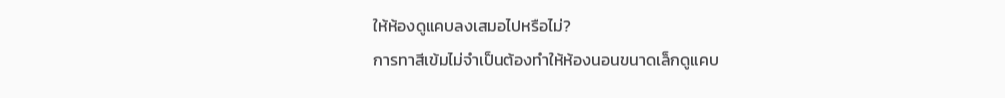ให้ห้องดูแคบลงเสมอไปหรือไม่?
การทาสีเข้มไม่จำเป็นต้องทำให้ห้องนอนขนาดเล็กดูแคบ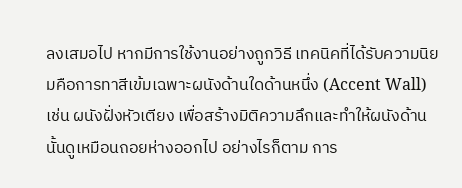ลงเสมอไป หากมีการใช้งานอย่างถูกวิธี เทคนิคที่ได้รับความนิยมคือการทาสีเข้มเฉพาะผนังด้านใดด้านหนึ่ง (Accent Wall) เช่น ผนังฝั่งหัวเตียง เพื่อสร้างมิติความลึกและทำให้ผนังด้านนั้นดูเหมือนถอยห่างออกไป อย่างไรก็ตาม การ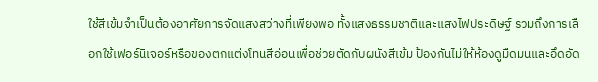ใช้สีเข้มจำเป็นต้องอาศัยการจัดแสงสว่างที่เพียงพอ ทั้งแสงธรรมชาติและแสงไฟประดิษฐ์ รวมถึงการเลือกใช้เฟอร์นิเจอร์หรือของตกแต่งโทนสีอ่อนเพื่อช่วยตัดกับผนังสีเข้ม ป้องกันไม่ให้ห้องดูมืดมนและอึดอัด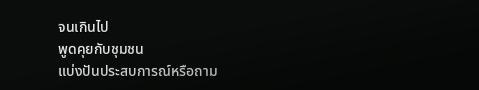จนเกินไป
พูดคุยกับชุมชน
แบ่งปันประสบการณ์หรือถาม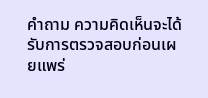คำถาม ความคิดเห็นจะได้รับการตรวจสอบก่อนเผยแพร่